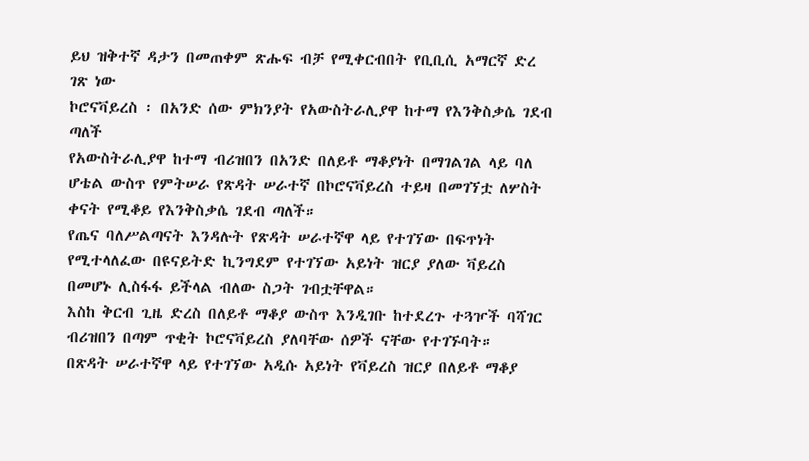ይህ ዝቅተኛ ዳታን በመጠቀም ጽሑፍ ብቻ የሚቀርብበት የቢቢሲ አማርኛ ድረ ገጽ ነው
ኮሮናቫይረስ ፡ በአንድ ሰው ምክንያት የአውስትራሊያዋ ከተማ የእንቅስቃሴ ገደብ ጣለች
የአውስትራሊያዋ ከተማ ብሪዝበን በአንድ በለይቶ ማቆያነት በማገልገል ላይ ባለ ሆቴል ውስጥ የምትሠራ የጽዳት ሠራተኛ በኮሮናቫይረስ ተይዛ በመገኘቷ ለሦስት ቀናት የሚቆይ የእንቅስቃሴ ገደብ ጣለች።
የጤና ባለሥልጣናት እንዳሉት የጽዳት ሠራተኛዋ ላይ የተገኘው በፍጥነት የሚተላለፈው በዩናይትድ ኪንግደም የተገኘው አይነት ዝርያ ያለው ቫይረስ በመሆኑ ሊስፋፋ ይችላል ብለው ስጋት ገብቷቸዋል።
እስከ ቅርብ ጊዜ ድረስ በለይቶ ማቆያ ውስጥ እንዲገቡ ከተደረጉ ተጓዦች ባሻገር ብሪዝበን በጣም ጥቂት ኮሮናቫይረስ ያለባቸው ሰዎች ናቸው የተገኙባት።
በጽዳት ሠራተኛዋ ላይ የተገኘው አዲሱ አይነት የቫይረስ ዝርያ በለይቶ ማቆያ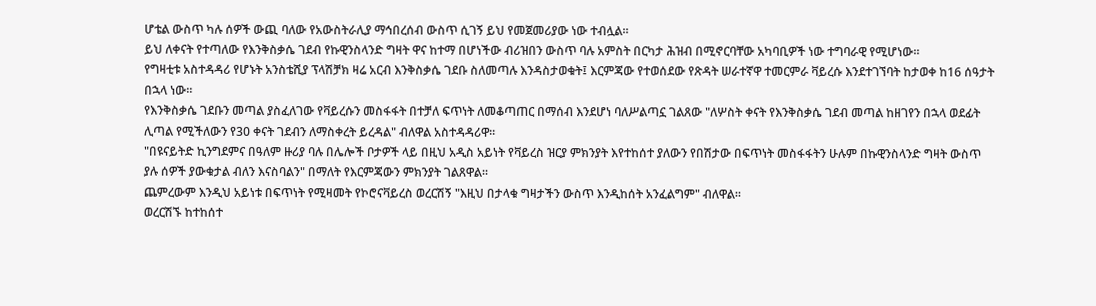ሆቴል ውስጥ ካሉ ሰዎች ውጪ ባለው የአውስትራሊያ ማኅበረሰብ ውስጥ ሲገኝ ይህ የመጀመሪያው ነው ተብሏል።
ይህ ለቀናት የተጣለው የእንቅስቃሴ ገደብ የኩዊንስላንድ ግዛት ዋና ከተማ በሆነችው ብሪዝበን ውስጥ ባሉ አምስት በርካታ ሕዝብ በሚኖርባቸው አካባቢዎች ነው ተግባራዊ የሚሆነው።
የግዛቲቱ አስተዳዳሪ የሆኑት አንስቴሺያ ፕላሽቻክ ዛሬ አርብ እንቅስቃሴ ገደቡ ስለመጣሉ እንዳስታወቁት፤ እርምጃው የተወሰደው የጽዳት ሠራተኛዋ ተመርምራ ቫይረሱ እንደተገኘባት ከታወቀ ከ16 ሰዓታት በኋላ ነው።
የእንቅስቃሴ ገደቡን መጣል ያስፈለገው የቫይረሱን መስፋፋት በተቻለ ፍጥነት ለመቆጣጠር በማሰብ እንደሆነ ባለሥልጣኗ ገልጸው "ለሦስት ቀናት የእንቅስቃሴ ገደብ መጣል ከዘገየን በኋላ ወደፊት ሊጣል የሚችለውን የ30 ቀናት ገደብን ለማስቀረት ይረዳል" ብለዋል አስተዳዳሪዋ።
"በዩናይትድ ኪንግደምና በዓለም ዙሪያ ባሉ በሌሎች ቦታዎች ላይ በዚህ አዲስ አይነት የቫይረስ ዝርያ ምክንያት እየተከሰተ ያለውን የበሽታው በፍጥነት መስፋፋትን ሁሉም በኩዊንስላንድ ግዛት ውስጥ ያሉ ሰዎች ያውቁታል ብለን እናስባልን" በማለት የእርምጃውን ምክንያት ገልጸዋል።
ጨምረውም እንዲህ አይነቱ በፍጥነት የሚዛመት የኮሮናቫይረስ ወረርሽኝ "እዚህ በታላቁ ግዛታችን ውስጥ እንዲከሰት አንፈልግም" ብለዋል።
ወረርሽኙ ከተከሰተ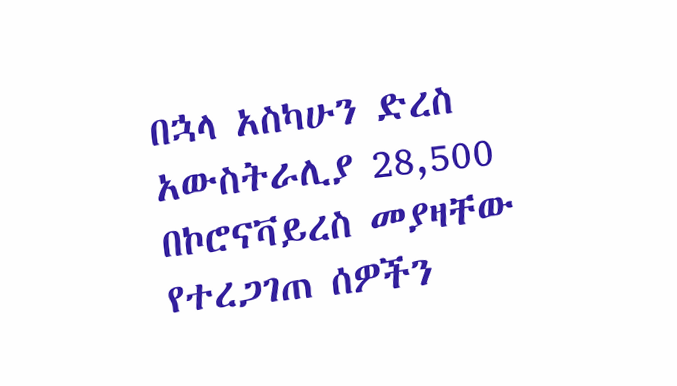በኋላ አስካሁን ድረስ አውስትራሊያ 28,500 በኮሮናቫይረስ መያዛቸው የተረጋገጠ ሰዎችን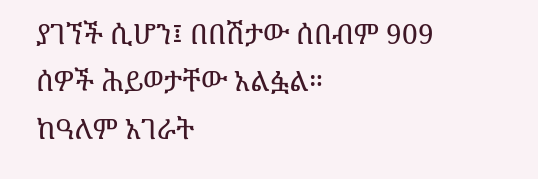ያገኘች ሲሆን፤ በበሽታው ሰበብም 909 ሰዎች ሕይወታቸው አልፏል።
ከዓለም አገራት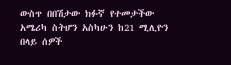ውስጥ በበሽታው ክፉኛ የተመታችው አሜሪካ ስትሆን አስካሁን ከ21 ሚሊዮን በላይ ሰዎች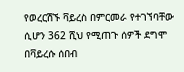የወረርሽኙ ቫይረስ በምርመራ የተገኘባቸው ሲሆን 362 ሺህ የሚጠጉ ሰዎች ደግሞ በቫይረሱ ሰበብ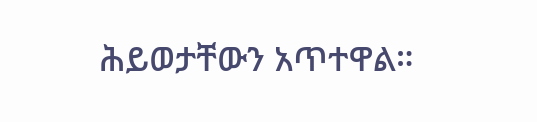ሕይወታቸውን አጥተዋል።